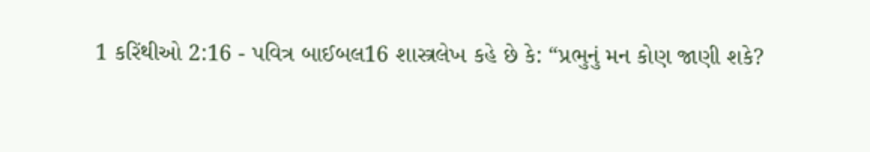1 કરિંથીઓ 2:16 - પવિત્ર બાઈબલ16 શાસ્ત્રલેખ કહે છે કે: “પ્રભુનું મન કોણ જાણી શકે?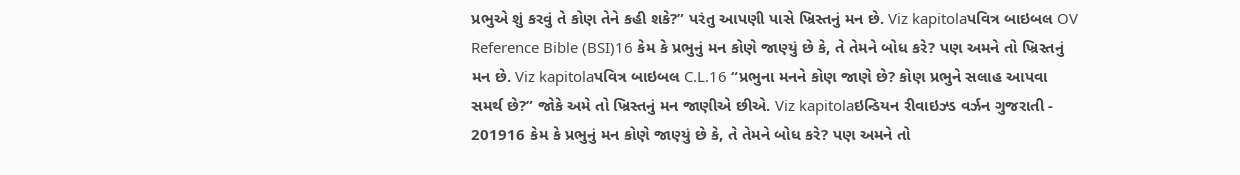પ્રભુએ શું કરવું તે કોણ તેને કહી શકે?” પરંતુ આપણી પાસે ખ્રિસ્તનું મન છે. Viz kapitolaપવિત્ર બાઇબલ OV Reference Bible (BSI)16 કેમ કે પ્રભુનું મન કોણે જાણ્યું છે કે, તે તેમને બોધ કરે? પણ અમને તો ખ્રિસ્તનું મન છે. Viz kapitolaપવિત્ર બાઇબલ C.L.16 “પ્રભુના મનને કોણ જાણે છે? કોણ પ્રભુને સલાહ આપવા સમર્થ છે?” જોકે અમે તો ખ્રિસ્તનું મન જાણીએ છીએ. Viz kapitolaઇન્ડિયન રીવાઇઝ્ડ વર્ઝન ગુજરાતી - 201916 કેમ કે પ્રભુનું મન કોણે જાણ્યું છે કે, તે તેમને બોધ કરે? પણ અમને તો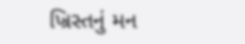ખ્રિસ્તનું મન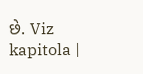છે. Viz kapitola |